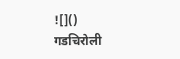![]()
गडचिरोली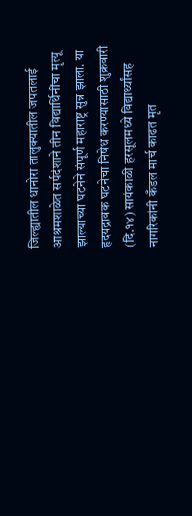जिल्ह्यातील धानोरा तालुक्यातील जपतलाई आश्रमशाळेत सर्पदंशाने तीन विद्यार्थिनींचा मृत्यू झाल्याच्या घटनेने संपूर्ण महाराष्ट्र सुन्न झाला. या हृदयद्रावक घटनेचा निषेध करण्यासाठी शुक्रवारी (दि.१४) सायंकाळी हरसूलमध्ये विद्यार्थ्यांसह नागरिकांनी कँडल मार्च काढत मृत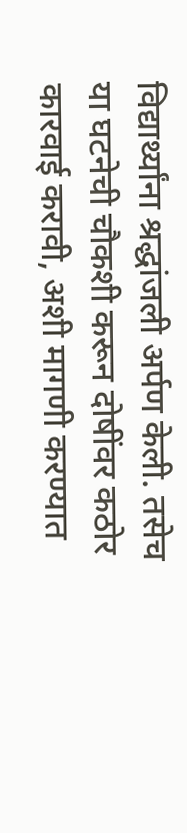विद्यार्थ्यांना श्रद्धांजली अर्पण केली. तसेच या घटनेची चौकशी करून दोषींवर कठोर कारवाई करावी, अशी मागणी करण्यात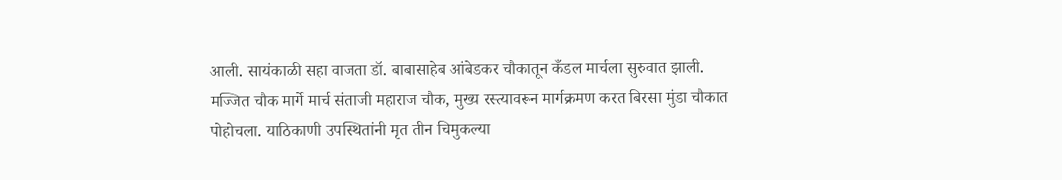आली. सायंकाळी सहा वाजता डॉ. बाबासाहेब आंबेडकर चौकातून कँडल मार्चला सुरुवात झाली. मज्जित चौक मार्गे मार्च संताजी महाराज चौक, मुख्य रस्त्यावरून मार्गक्रमण करत बिरसा मुंडा चौकात पोहोचला. याठिकाणी उपस्थितांनी मृत तीन चिमुकल्या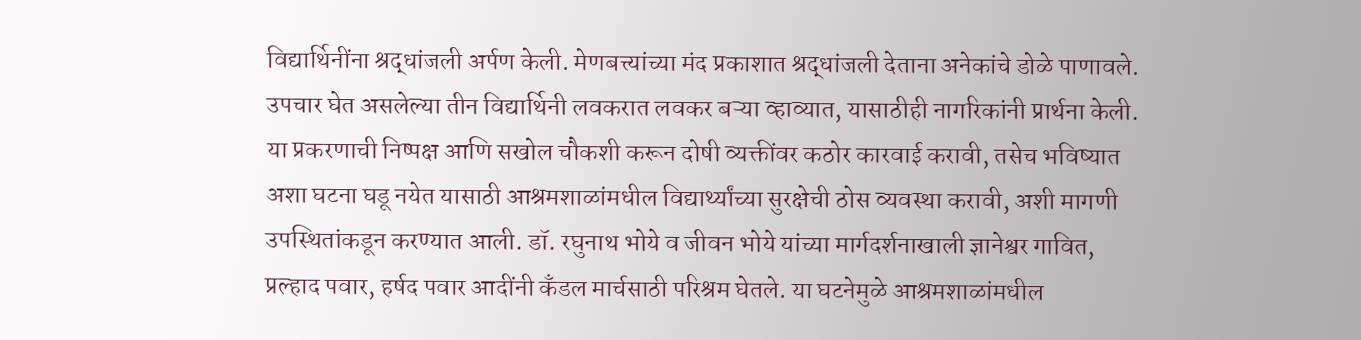विद्यार्थिनींना श्रद्धांजली अर्पण केली. मेणबत्त्यांच्या मंद प्रकाशात श्रद्धांजली देताना अनेकांचे डोळे पाणावले. उपचार घेत असलेल्या तीन विद्यार्थिनी लवकरात लवकर बऱ्या व्हाव्यात, यासाठीही नागरिकांनी प्रार्थना केली. या प्रकरणाची निष्पक्ष आणि सखोल चौकशी करून दोषी व्यक्तींवर कठोर कारवाई करावी, तसेच भविष्यात अशा घटना घडू नयेत यासाठी आश्रमशाळांमधील विद्यार्थ्यांच्या सुरक्षेची ठोस व्यवस्था करावी, अशी मागणी उपस्थितांकडून करण्यात आली. डॉ. रघुनाथ भोये व जीवन भोये यांच्या मार्गदर्शनाखाली ज्ञानेश्वर गावित, प्रल्हाद पवार, हर्षद पवार आदींनी कँडल मार्चसाठी परिश्रम घेतले. या घटनेमुळे आश्रमशाळांमधील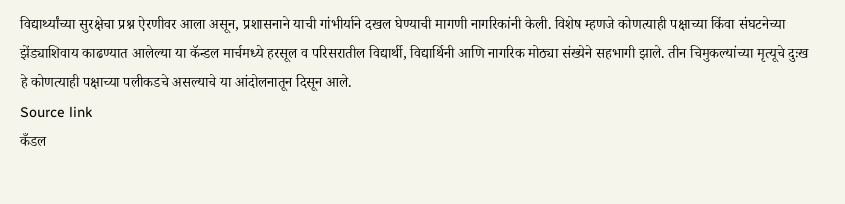विद्यार्थ्यांच्या सुरक्षेचा प्रश्न ऐरणीवर आला असून, प्रशासनाने याची गांभीर्याने दखल घेण्याची मागणी नागरिकांनी केली. विशेष म्हणजे कोणत्याही पक्षाच्या किंवा संघटनेच्या झेंड्याशिवाय काढण्यात आलेल्या या कॅन्डल मार्चमध्ये हरसूल व परिसरातील विद्यार्थी, विद्यार्थिनी आणि नागरिक मोठ्या संख्येने सहभागी झाले. तीन चिमुकल्यांच्या मृत्यूचे दुःख हे कोणत्याही पक्षाच्या पलीकडचे असल्याचे या आंदोलनातून दिसून आले.
Source link
कँडल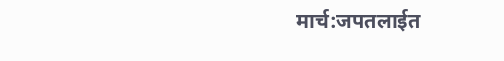मार्च:जपतलाईत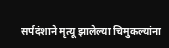सर्पदंशाने मृत्यू झालेल्या चिमुकल्यांना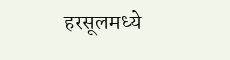हरसूलमध्ये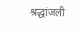श्रद्धांजली